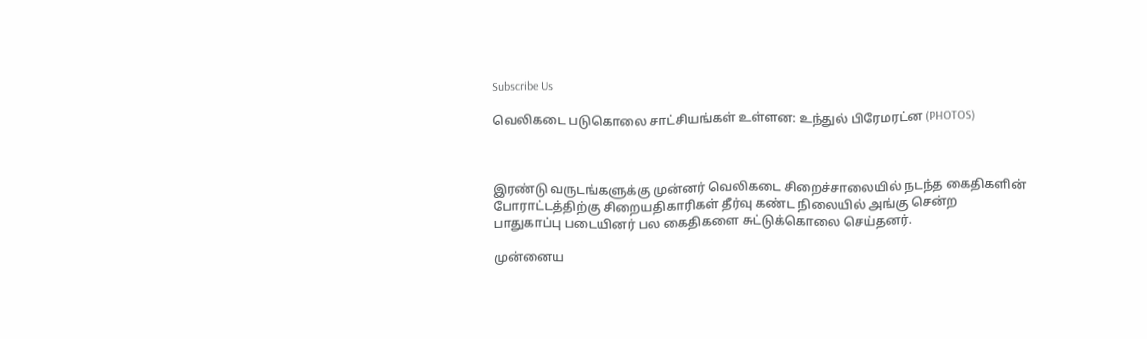Subscribe Us

வெலிகடை படுகொலை சாட்சியங்கள் உள்ளன: உந்துல் பிரேமரட்ன (PHOTOS)



இரண்டு வருடங்களுக்கு முன்னர் வெலிகடை சிறைச்சாலையில் நடந்த கைதிகளின் போராட்டத்திற்கு சிறையதிகாரிகள் தீர்வு கண்ட நிலையில் அங்கு சென்ற பாதுகாப்பு படையினர் பல கைதிகளை சுட்டுக்கொலை செய்தனர்.

முன்னைய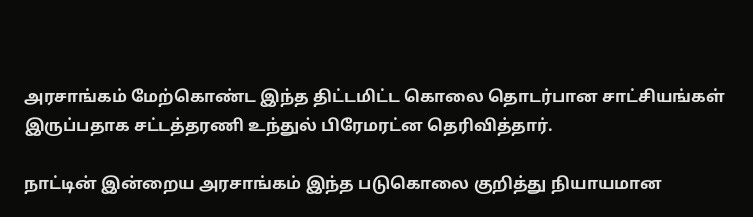அரசாங்கம் மேற்கொண்ட இந்த திட்டமிட்ட கொலை தொடர்பான சாட்சியங்கள் இருப்பதாக சட்டத்தரணி உந்துல் பிரேமரட்ன தெரிவித்தார்.

நாட்டின் இன்றைய அரசாங்கம் இந்த படுகொலை குறித்து நியாயமான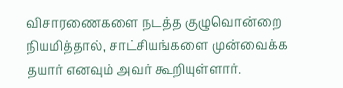விசாரணைகளை நடத்த குழுவொன்றை நியமித்தால், சாட்சியங்களை முன்வைக்க தயார் எனவும் அவர் கூறியுள்ளார்.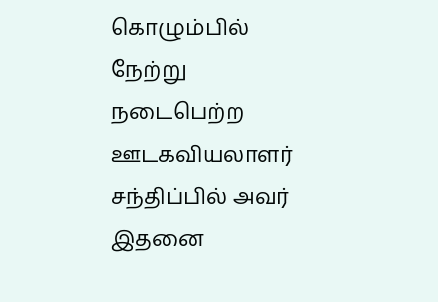கொழும்பில் நேற்று நடைபெற்ற ஊடகவியலாளர் சந்திப்பில் அவர் இதனை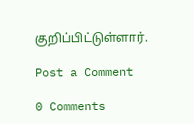குறிப்பிட்டுள்ளார்.

Post a Comment

0 Comments